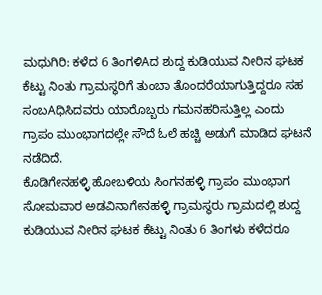ಮಧುಗಿರಿ: ಕಳೆದ 6 ತಿಂಗಳಿAದ ಶುದ್ದ ಕುಡಿಯುವ ನೀರಿನ ಘಟಕ ಕೆಟ್ಟು ನಿಂತು ಗ್ರಾಮಸ್ಥರಿಗೆ ತುಂಬಾ ತೊಂದರೆಯಾಗುತ್ತಿದ್ದರೂ ಸಹ ಸಂಬAಧಿಸಿದವರು ಯಾರೊಬ್ಬರು ಗಮನಹರಿಸುತ್ತಿಲ್ಲ ಎಂದು ಗ್ರಾಪಂ ಮುಂಭಾಗದಲ್ಲೇ ಸೌದೆ ಓಲೆ ಹಚ್ಚಿ ಅಡುಗೆ ಮಾಡಿದ ಘಟನೆ ನಡೆದಿದೆ.
ಕೊಡಿಗೇನಹಳ್ಳಿ ಹೋಬಳಿಯ ಸಿಂಗನಹಳ್ಳಿ ಗ್ರಾಪಂ ಮುಂಭಾಗ ಸೋಮವಾರ ಅಡವಿನಾಗೇನಹಳ್ಳಿ ಗ್ರಾಮಸ್ಥರು ಗ್ರಾಮದಲ್ಲಿ ಶುದ್ದ ಕುಡಿಯುವ ನೀರಿನ ಘಟಕ ಕೆಟ್ಟು ನಿಂತು 6 ತಿಂಗಳು ಕಳೆದರೂ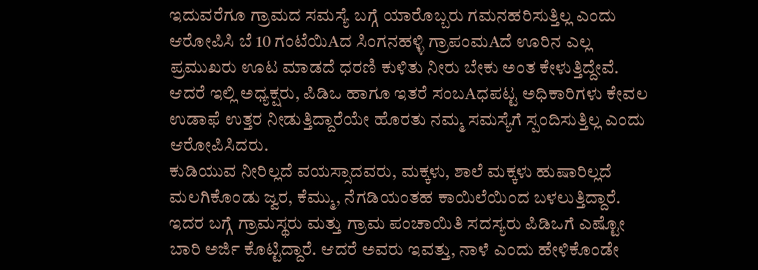ಇದುವರೆಗೂ ಗ್ರಾಮದ ಸಮಸ್ಯೆ ಬಗ್ಗೆ ಯಾರೊಬ್ಬರು ಗಮನಹರಿಸುತ್ತಿಲ್ಲ ಎಂದು ಆರೋಪಿಸಿ ಬೆ 10 ಗಂಟೆಯಿAದ ಸಿಂಗನಹಳ್ಳಿ ಗ್ರಾಪಂಮAದೆ ಊರಿನ ಎಲ್ಲ ಪ್ರಮುಖರು ಊಟ ಮಾಡದೆ ಧರಣಿ ಕುಳಿತು ನೀರು ಬೇಕು ಅಂತ ಕೇಳುತ್ತಿದ್ದೇವೆ.
ಆದರೆ ಇಲ್ಲಿ ಅಧ್ಯಕ್ಷರು, ಪಿಡಿಒ ಹಾಗೂ ಇತರೆ ಸಂಬAಧಪಟ್ಟ ಅಧಿಕಾರಿಗಳು ಕೇವಲ ಉಡಾಫೆ ಉತ್ತರ ನೀಡುತ್ತಿದ್ದಾರೆಯೇ ಹೊರತು ನಮ್ಮ ಸಮಸ್ಯೆಗೆ ಸ್ಪಂದಿಸುತ್ತಿಲ್ಲ ಎಂದು ಆರೋಪಿಸಿದರು.
ಕುಡಿಯುವ ನೀರಿಲ್ಲದೆ ವಯಸ್ಸಾದವರು, ಮಕ್ಕಳು, ಶಾಲೆ ಮಕ್ಕಳು ಹುಷಾರಿಲ್ಲದೆ ಮಲಗಿಕೊಂಡು ಜ್ವರ, ಕೆಮ್ಮು, ನೆಗಡಿಯಂತಹ ಕಾಯಿಲೆಯಿಂದ ಬಳಲುತ್ತಿದ್ದಾರೆ. ಇದರ ಬಗ್ಗೆ ಗ್ರಾಮಸ್ಥರು ಮತ್ತು ಗ್ರಾಮ ಪಂಚಾಯಿತಿ ಸದಸ್ಯರು ಪಿಡಿಒಗೆ ಎಷ್ಟೋ ಬಾರಿ ಅರ್ಜಿ ಕೊಟ್ಟಿದ್ದಾರೆ. ಆದರೆ ಅವರು ಇವತ್ತು, ನಾಳೆ ಎಂದು ಹೇಳಿಕೊಂಡೇ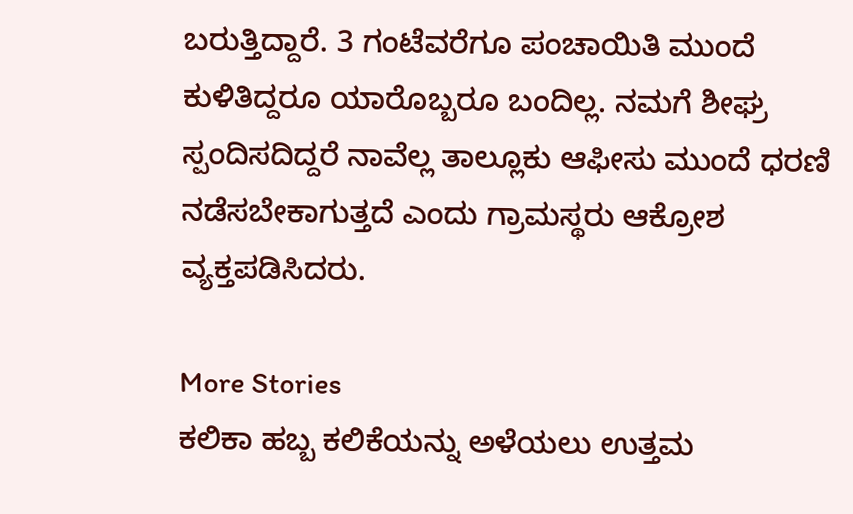ಬರುತ್ತಿದ್ದಾರೆ. 3 ಗಂಟೆವರೆಗೂ ಪಂಚಾಯಿತಿ ಮುಂದೆ ಕುಳಿತಿದ್ದರೂ ಯಾರೊಬ್ಬರೂ ಬಂದಿಲ್ಲ. ನಮಗೆ ಶೀಘ್ರ ಸ್ಪಂದಿಸದಿದ್ದರೆ ನಾವೆಲ್ಲ ತಾಲ್ಲೂಕು ಆಫೀಸು ಮುಂದೆ ಧರಣಿ ನಡೆಸಬೇಕಾಗುತ್ತದೆ ಎಂದು ಗ್ರಾಮಸ್ಥರು ಆಕ್ರೋಶ ವ್ಯಕ್ತಪಡಿಸಿದರು.

More Stories
ಕಲಿಕಾ ಹಬ್ಬ ಕಲಿಕೆಯನ್ನು ಅಳೆಯಲು ಉತ್ತಮ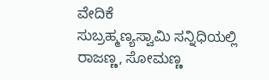ವೇದಿಕೆ
ಸುಬ್ರಹ್ಮಣ್ಯಸ್ವಾಮಿ ಸನ್ನಿಧಿಯಲ್ಲಿ ರಾಜಣ್ಣ, ಸೋಮಣ್ಣ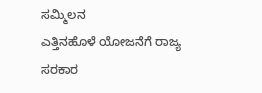ಸಮ್ಮಿಲನ
ಎತ್ತಿನಹೊಳೆ ಯೋಜನೆಗೆ ರಾಜ್ಯ ಸರಕಾರ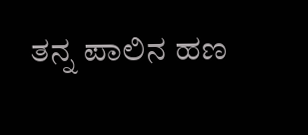ತನ್ನ ಪಾಲಿನ ಹಣ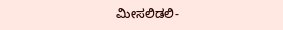ಮೀಸಲಿಡಲಿ-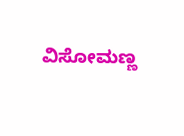ವಿಸೋಮಣ್ಣ